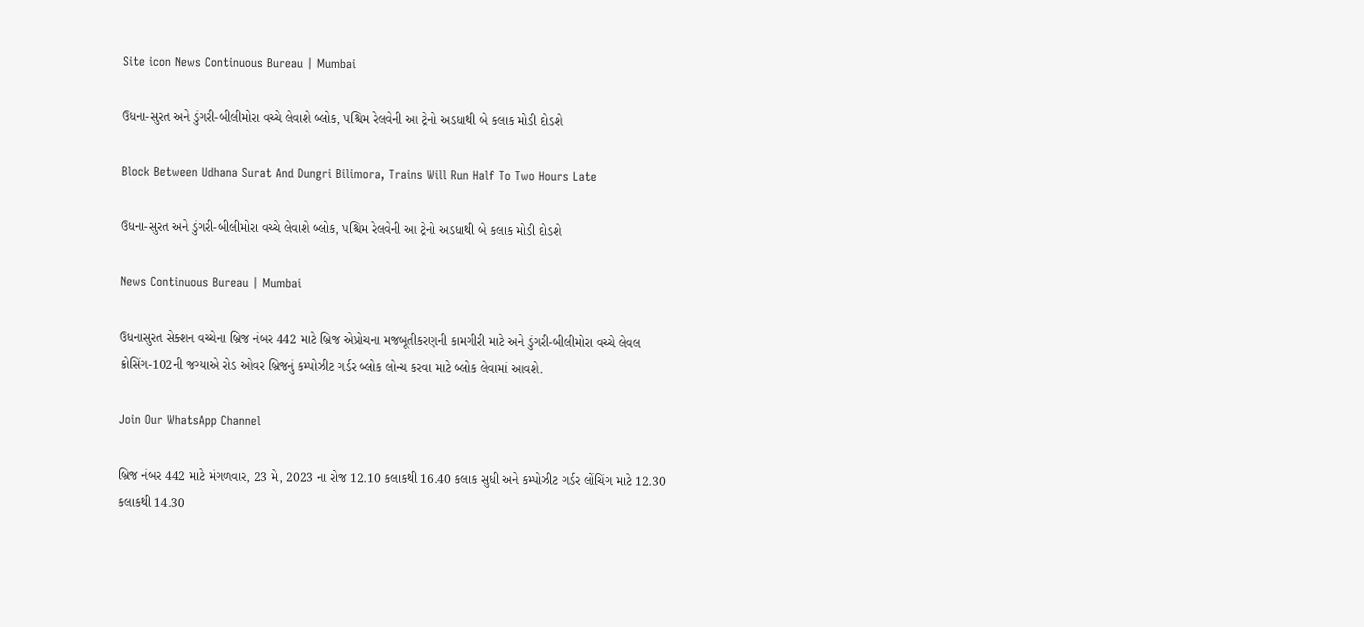Site icon News Continuous Bureau | Mumbai

ઉધના-સુરત અને ડુંગરી-બીલીમોરા વચ્ચે લેવાશે બ્લોક, પશ્ચિમ રેલવેની આ ટ્રેનો અડધાથી બે કલાક મોડી દોડશે

Block Between Udhana Surat And Dungri Bilimora, Trains Will Run Half To Two Hours Late

ઉધના-સુરત અને ડુંગરી-બીલીમોરા વચ્ચે લેવાશે બ્લોક, પશ્ચિમ રેલવેની આ ટ્રેનો અડધાથી બે કલાક મોડી દોડશે

News Continuous Bureau | Mumbai

ઉધનાસુરત સેક્શન વચ્ચેના બ્રિજ નંબર 442 માટે બ્રિજ એપ્રોચના મજબૂતીકરણની કામગીરી માટે અને ડુંગરી-બીલીમોરા વચ્ચે લેવલ ક્રોસિંગ-102ની જગ્યાએ રોડ ઓવર બ્રિજનું કમ્પોઝીટ ગર્ડર બ્લોક લોન્ચ કરવા માટે બ્લોક લેવામાં આવશે.

Join Our WhatsApp Channel

બ્રિજ નંબર 442 માટે મંગળવાર, 23 મે, 2023 ના રોજ 12.10 કલાકથી 16.40 કલાક સુધી અને કમ્પોઝીટ ગર્ડર લોંચિંગ માટે 12.30 કલાકથી 14.30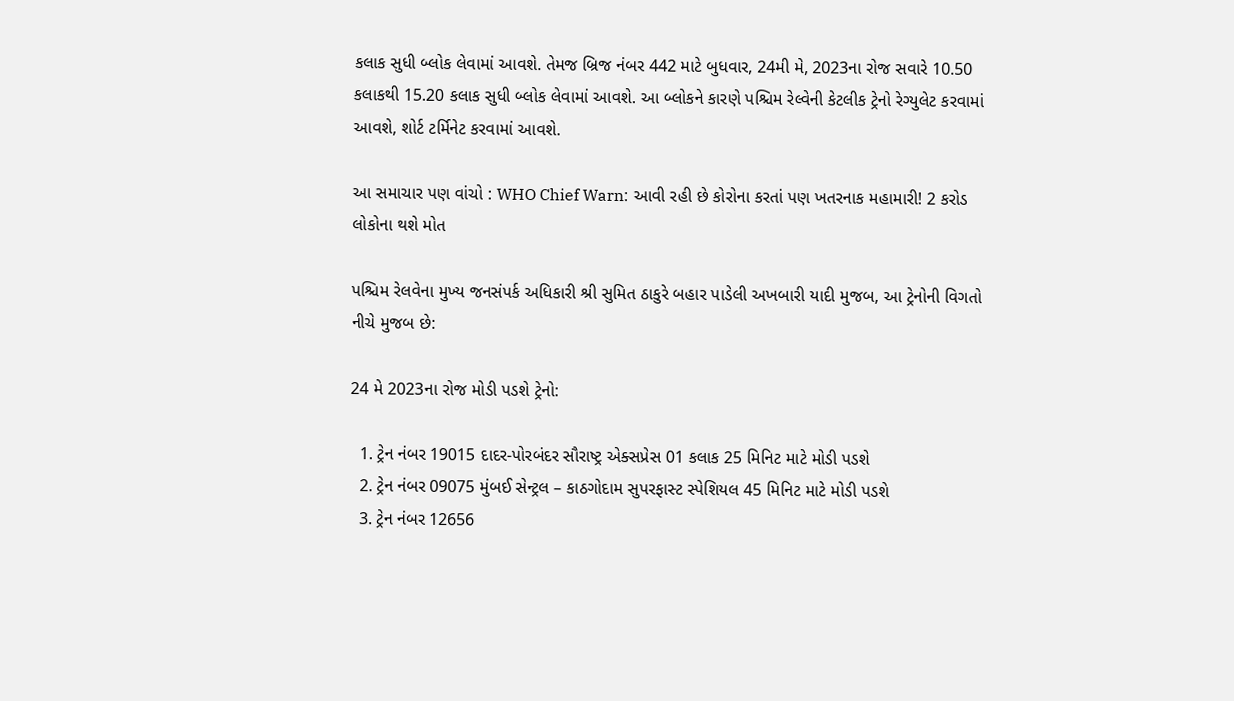કલાક સુધી બ્લોક લેવામાં આવશે. તેમજ બ્રિજ નંબર 442 માટે બુધવાર, 24મી મે, 2023ના રોજ સવારે 10.50 કલાકથી 15.20 કલાક સુધી બ્લોક લેવામાં આવશે. આ બ્લોકને કારણે પશ્ચિમ રેલ્વેની કેટલીક ટ્રેનો રેગ્યુલેટ કરવામાં આવશે, શોર્ટ ટર્મિનેટ કરવામાં આવશે.

આ સમાચાર પણ વાંચો : WHO Chief Warn: આવી રહી છે કોરોના કરતાં પણ ખતરનાક મહામારી! 2 કરોડ લોકોના થશે મોત

પશ્ચિમ રેલવેના મુખ્ય જનસંપર્ક અધિકારી શ્રી સુમિત ઠાકુરે બહાર પાડેલી અખબારી યાદી મુજબ, આ ટ્રેનોની વિગતો નીચે મુજબ છે:

24 મે 2023ના રોજ મોડી પડશે ટ્રેનો:

  1. ટ્રેન નંબર 19015 દાદર-પોરબંદર સૌરાષ્ટ્ર એક્સપ્રેસ 01 કલાક 25 મિનિટ માટે મોડી પડશે
  2. ટ્રેન નંબર 09075 મુંબઈ સેન્ટ્રલ – કાઠગોદામ સુપરફાસ્ટ સ્પેશિયલ 45 મિનિટ માટે મોડી પડશે
  3. ટ્રેન નંબર 12656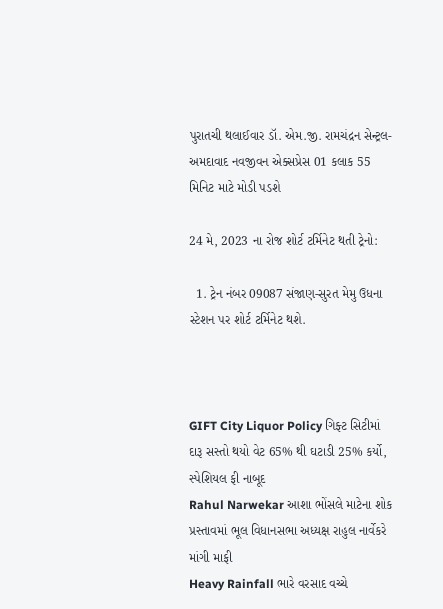પુરાતચી થલાઈવાર ડૉ. એમ.જી. રામચંદ્રન સેન્ટ્રલ-અમદાવાદ નવજીવન એક્સપ્રેસ 01 કલાક 55 મિનિટ માટે મોડી પડશે

24 મે, 2023 ના રોજ શોર્ટ ટર્મિનેટ થતી ટ્રેનો:

  1. ટ્રેન નંબર 09087 સંજાણ-સુરત મેમુ ઉધના સ્ટેશન પર શોર્ટ ટર્મિનેટ થશે.



GIFT City Liquor Policy ગિફ્ટ સિટીમાં દારૂ સસ્તો થયો વેટ 65% થી ઘટાડી 25% કર્યો, સ્પેશિયલ ફી નાબૂદ
Rahul Narwekar આશા ભોંસલે માટેના શોક પ્રસ્તાવમાં ભૂલ વિધાનસભા અધ્યક્ષ રાહુલ નાર્વેકરે માંગી માફી
Heavy Rainfall ભારે વરસાદ વચ્ચે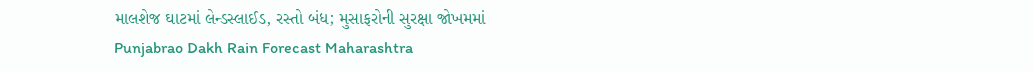માલશેજ ઘાટમાં લેન્ડસ્લાઈડ, રસ્તો બંધ; મુસાફરોની સુરક્ષા જોખમમાં
Punjabrao Dakh Rain Forecast Maharashtra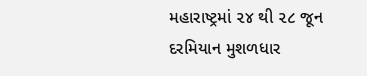મહારાષ્ટ્રમાં ૨૪ થી ૨૮ જૂન દરમિયાન મુશળધાર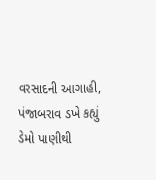વરસાદની આગાહી, પંજાબરાવ ડખે કહ્યું ડેમો પાણીથી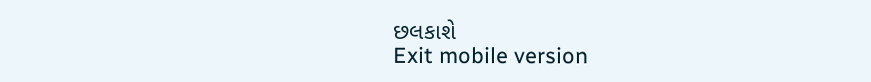છલકાશે
Exit mobile version